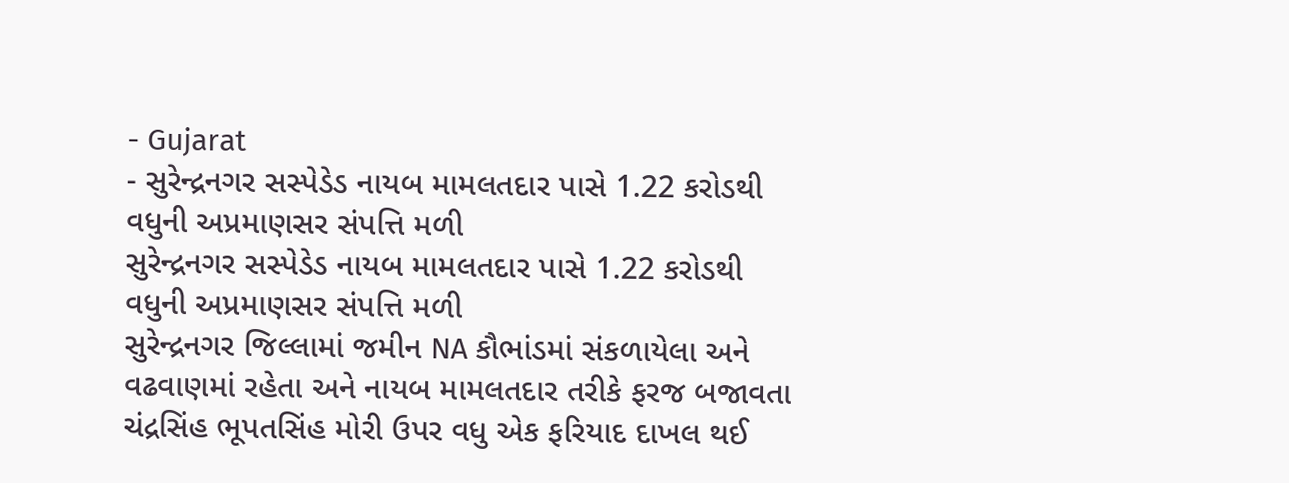- Gujarat
- સુરેન્દ્રનગર સસ્પેડેડ નાયબ મામલતદાર પાસે 1.22 કરોડથી વધુની અપ્રમાણસર સંપત્તિ મળી
સુરેન્દ્રનગર સસ્પેડેડ નાયબ મામલતદાર પાસે 1.22 કરોડથી વધુની અપ્રમાણસર સંપત્તિ મળી
સુરેન્દ્રનગર જિલ્લામાં જમીન NA કૌભાંડમાં સંકળાયેલા અને વઢવાણમાં રહેતા અને નાયબ મામલતદાર તરીકે ફરજ બજાવતા ચંદ્રસિંહ ભૂપતસિંહ મોરી ઉપર વધુ એક ફરિયાદ દાખલ થઈ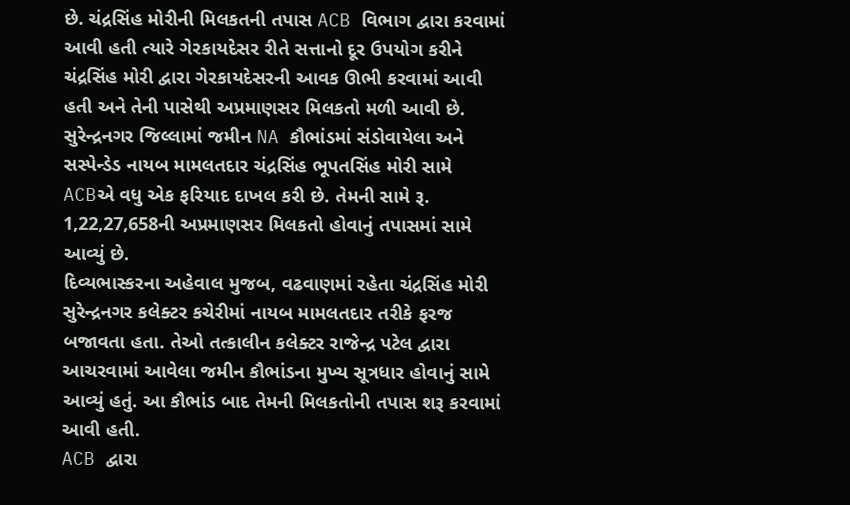છે. ચંદ્રસિંહ મોરીની મિલકતની તપાસ ACB વિભાગ દ્વારા કરવામાં આવી હતી ત્યારે ગેરકાયદેસર રીતે સત્તાનો દૂર ઉપયોગ કરીને ચંદ્રસિંહ મોરી દ્વારા ગેરકાયદેસરની આવક ઊભી કરવામાં આવી હતી અને તેની પાસેથી અપ્રમાણસર મિલકતો મળી આવી છે.
સુરેન્દ્રનગર જિલ્લામાં જમીન NA કૌભાંડમાં સંડોવાયેલા અને સસ્પેન્ડેડ નાયબ મામલતદાર ચંદ્રસિંહ ભૂપતસિંહ મોરી સામે ACBએ વધુ એક ફરિયાદ દાખલ કરી છે. તેમની સામે રૂ. 1,22,27,658ની અપ્રમાણસર મિલકતો હોવાનું તપાસમાં સામે આવ્યું છે.
દિવ્યભાસ્કરના અહેવાલ મુજબ, વઢવાણમાં રહેતા ચંદ્રસિંહ મોરી સુરેન્દ્રનગર કલેક્ટર કચેરીમાં નાયબ મામલતદાર તરીકે ફરજ બજાવતા હતા. તેઓ તત્કાલીન કલેક્ટર રાજેન્દ્ર પટેલ દ્વારા આચરવામાં આવેલા જમીન કૌભાંડના મુખ્ય સૂત્રધાર હોવાનું સામે આવ્યું હતું. આ કૌભાંડ બાદ તેમની મિલકતોની તપાસ શરૂ કરવામાં આવી હતી.
ACB દ્વારા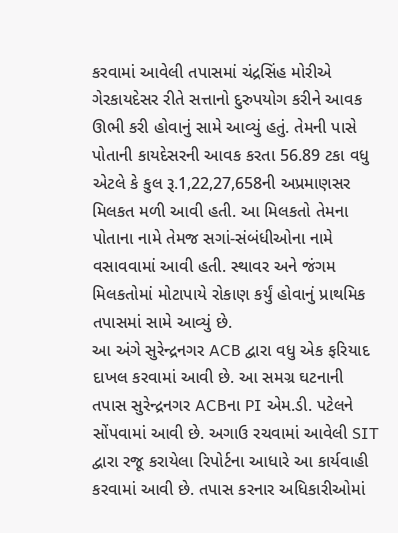કરવામાં આવેલી તપાસમાં ચંદ્રસિંહ મોરીએ ગેરકાયદેસર રીતે સત્તાનો દુરુપયોગ કરીને આવક ઊભી કરી હોવાનું સામે આવ્યું હતું. તેમની પાસે પોતાની કાયદેસરની આવક કરતા 56.89 ટકા વધુ એટલે કે કુલ રૂ.1,22,27,658ની અપ્રમાણસર મિલકત મળી આવી હતી. આ મિલકતો તેમના પોતાના નામે તેમજ સગાં-સંબંધીઓના નામે વસાવવામાં આવી હતી. સ્થાવર અને જંગમ મિલકતોમાં મોટાપાયે રોકાણ કર્યું હોવાનું પ્રાથમિક તપાસમાં સામે આવ્યું છે.
આ અંગે સુરેન્દ્રનગર ACB દ્વારા વધુ એક ફરિયાદ દાખલ કરવામાં આવી છે. આ સમગ્ર ઘટનાની તપાસ સુરેન્દ્રનગર ACBના PI એમ.ડી. પટેલને સોંપવામાં આવી છે. અગાઉ રચવામાં આવેલી SIT દ્વારા રજૂ કરાયેલા રિપોર્ટના આધારે આ કાર્યવાહી કરવામાં આવી છે. તપાસ કરનાર અધિકારીઓમાં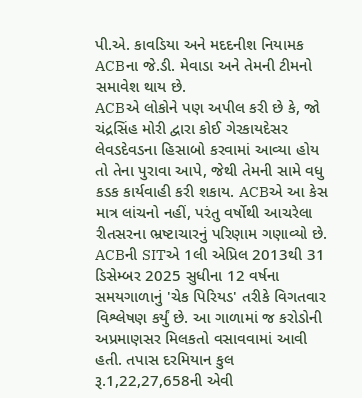પી.એ. કાવડિયા અને મદદનીશ નિયામક ACBના જે.ડી. મેવાડા અને તેમની ટીમનો સમાવેશ થાય છે.
ACBએ લોકોને પણ અપીલ કરી છે કે, જો ચંદ્રસિંહ મોરી દ્વારા કોઈ ગેરકાયદેસર લેવડદેવડના હિસાબો કરવામાં આવ્યા હોય તો તેના પુરાવા આપે, જેથી તેમની સામે વધુ કડક કાર્યવાહી કરી શકાય. ACBએ આ કેસ માત્ર લાંચનો નહીં, પરંતુ વર્ષોથી આચરેલા રીતસરના ભ્રષ્ટાચારનું પરિણામ ગણાવ્યો છે.
ACBની SITએ 1લી એપ્રિલ 2013થી 31 ડિસેમ્બર 2025 સુધીના 12 વર્ષના સમયગાળાનું 'ચેક પિરિયડ' તરીકે વિગતવાર વિશ્લેષણ કર્યું છે. આ ગાળામાં જ કરોડોની અપ્રમાણસર મિલકતો વસાવવામાં આવી હતી. તપાસ દરમિયાન કુલ રૂ.1,22,27,658ની એવી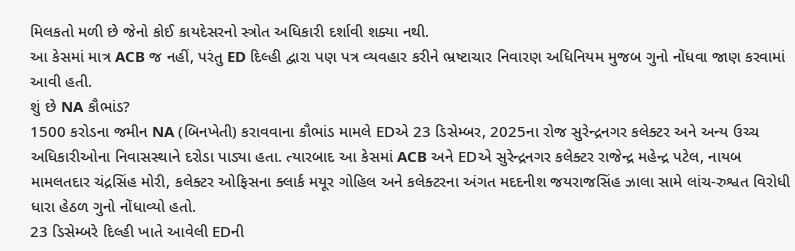મિલકતો મળી છે જેનો કોઈ કાયદેસરનો સ્ત્રોત અધિકારી દર્શાવી શક્યા નથી.
આ કેસમાં માત્ર ACB જ નહીં, પરંતુ ED દિલ્હી દ્વારા પણ પત્ર વ્યવહાર કરીને ભ્રષ્ટાચાર નિવારણ અધિનિયમ મુજબ ગુનો નોંધવા જાણ કરવામાં આવી હતી.
શું છે NA કૌભાંડ?
1500 કરોડના જમીન NA (બિનખેતી) કરાવવાના કૌભાંડ મામલે EDએ 23 ડિસેમ્બર, 2025ના રોજ સુરેન્દ્રનગર કલેક્ટર અને અન્ય ઉચ્ચ અધિકારીઓના નિવાસસ્થાને દરોડા પાડ્યા હતા. ત્યારબાદ આ કેસમાં ACB અને EDએ સુરેન્દ્રનગર કલેક્ટર રાજેન્દ્ર મહેન્દ્ર પટેલ, નાયબ મામલતદાર ચંદ્રસિંહ મોરી, કલેક્ટર ઓફિસના ક્લાર્ક મયૂર ગોહિલ અને કલેક્ટરના અંગત મદદનીશ જયરાજસિંહ ઝાલા સામે લાંચ-રુશ્વત વિરોધી ધારા હેઠળ ગુનો નોંધાવ્યો હતો.
23 ડિસેમ્બરે દિલ્હી ખાતે આવેલી EDની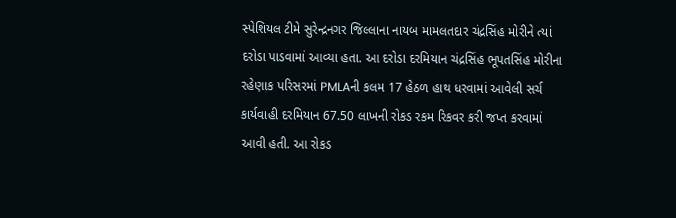સ્પેશિયલ ટીમે સુરેન્દ્રનગર જિલ્લાના નાયબ મામલતદાર ચંદ્રસિંહ મોરીને ત્યાં દરોડા પાડવામાં આવ્યા હતા. આ દરોડા દરમિયાન ચંદ્રસિંહ ભૂપતસિંહ મોરીના રહેણાક પરિસરમાં PMLAની કલમ 17 હેઠળ હાથ ધરવામાં આવેલી સર્ચ કાર્યવાહી દરમિયાન 67.50 લાખની રોકડ રકમ રિકવર કરી જપ્ત કરવામાં આવી હતી. આ રોકડ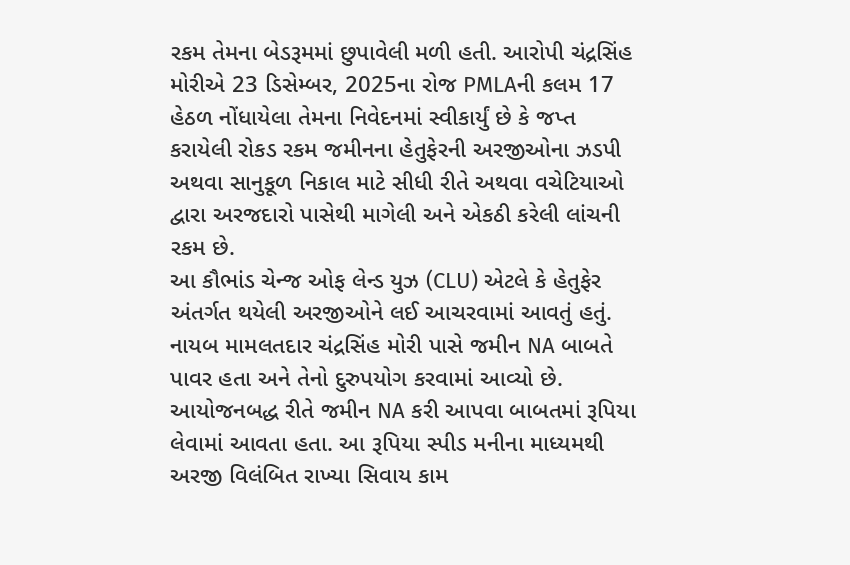રકમ તેમના બેડરૂમમાં છુપાવેલી મળી હતી. આરોપી ચંદ્રસિંહ મોરીએ 23 ડિસેમ્બર, 2025ના રોજ PMLAની કલમ 17 હેઠળ નોંધાયેલા તેમના નિવેદનમાં સ્વીકાર્યું છે કે જપ્ત કરાયેલી રોકડ રકમ જમીનના હેતુફેરની અરજીઓના ઝડપી અથવા સાનુકૂળ નિકાલ માટે સીધી રીતે અથવા વચેટિયાઓ દ્વારા અરજદારો પાસેથી માગેલી અને એકઠી કરેલી લાંચની રકમ છે.
આ કૌભાંડ ચેન્જ ઓફ લેન્ડ યુઝ (CLU) એટલે કે હેતુફેર અંતર્ગત થયેલી અરજીઓને લઈ આચરવામાં આવતું હતું. નાયબ મામલતદાર ચંદ્રસિંહ મોરી પાસે જમીન NA બાબતે પાવર હતા અને તેનો દુરુપયોગ કરવામાં આવ્યો છે. આયોજનબદ્ધ રીતે જમીન NA કરી આપવા બાબતમાં રૂપિયા લેવામાં આવતા હતા. આ રૂપિયા સ્પીડ મનીના માધ્યમથી અરજી વિલંબિત રાખ્યા સિવાય કામ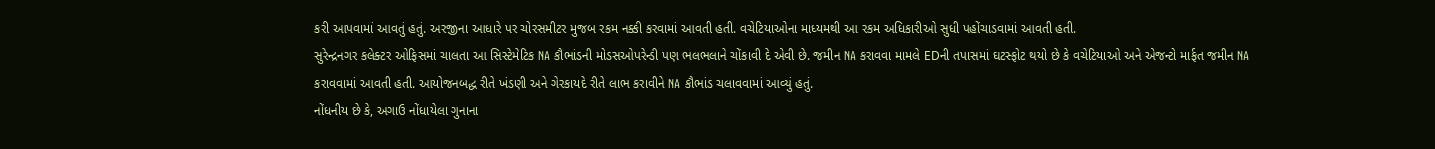કરી આપવામાં આવતું હતું. અરજીના આધારે પર ચોરસમીટર મુજબ રકમ નક્કી કરવામાં આવતી હતી. વચેટિયાઓના માધ્યમથી આ રકમ અધિકારીઓ સુધી પહોંચાડવામાં આવતી હતી.
સુરેન્દ્રનગર કલેક્ટર ઓફિસમાં ચાલતા આ સિસ્ટેમેટિક NA કૌભાંડની મોડસઓપરેન્ડી પણ ભલભલાને ચોંકાવી દે એવી છે. જમીન NA કરાવવા મામલે EDની તપાસમાં ઘટસ્ફોટ થયો છે કે વચેટિયાઓ અને એજન્ટો માર્ફત જમીન NA કરાવવામાં આવતી હતી. આયોજનબદ્ધ રીતે ખંડણી અને ગેરકાયદે રીતે લાભ કરાવીને NA કૌભાંડ ચલાવવામાં આવ્યું હતું.
નોંધનીય છે કે, અગાઉ નોંધાયેલા ગુનાના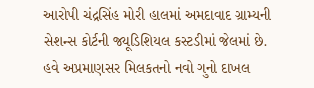આરોપી ચંદ્રસિંહ મોરી હાલમાં અમદાવાદ ગ્રામ્યની સેશન્સ કોર્ટની જ્યૂડિશિયલ કસ્ટડીમાં જેલમાં છે. હવે અપ્રમાણસર મિલકતનો નવો ગુનો દાખલ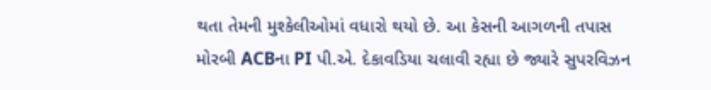થતા તેમની મુશ્કેલીઓમાં વધારો થયો છે. આ કેસની આગળની તપાસ મોરબી ACBના PI પી.એ. દેકાવડિયા ચલાવી રહ્યા છે જ્યારે સુપરવિઝન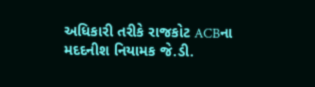અધિકારી તરીકે રાજકોટ ACBના મદદનીશ નિયામક જે.ડી.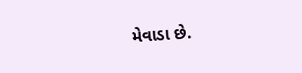મેવાડા છે.